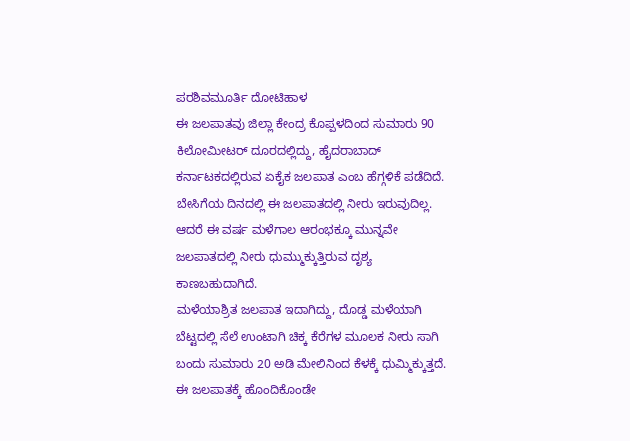ಪರಶಿವಮೂರ್ತಿ ದೋಟಿಹಾಳ
ಈ ಜಲಪಾತವು ಜಿಲ್ಲಾ ಕೇಂದ್ರ ಕೊಪ್ಪಳದಿಂದ ಸುಮಾರು 90 ಕಿಲೋಮೀಟರ್ ದೂರದಲ್ಲಿದ್ದು, ಹೈದರಾಬಾದ್ ಕರ್ನಾಟಕದಲ್ಲಿರುವ ಏಕೈಕ ಜಲಪಾತ ಎಂಬ ಹೆಗ್ಗಳಿಕೆ ಪಡೆದಿದೆ. ಬೇಸಿಗೆಯ ದಿನದಲ್ಲಿ ಈ ಜಲಪಾತದಲ್ಲಿ ನೀರು ಇರುವುದಿಲ್ಲ. ಆದರೆ ಈ ವರ್ಷ ಮಳೆಗಾಲ ಆರಂಭಕ್ಕೂ ಮುನ್ನವೇ ಜಲಪಾತದಲ್ಲಿ ನೀರು ಧುಮ್ಮುಕ್ಕುತ್ತಿರುವ ದೃಶ್ಯ ಕಾಣಬಹುದಾಗಿದೆ.
ಮಳೆಯಾಶ್ರಿತ ಜಲಪಾತ ಇದಾಗಿದ್ದು, ದೊಡ್ಡ ಮಳೆಯಾಗಿ ಬೆಟ್ಟದಲ್ಲಿ ಸೆಲೆ ಉಂಟಾಗಿ ಚಿಕ್ಕ ಕೆರೆಗಳ ಮೂಲಕ ನೀರು ಸಾಗಿ ಬಂದು ಸುಮಾರು 20 ಅಡಿ ಮೇಲಿನಿಂದ ಕೆಳಕ್ಕೆ ಧುಮ್ಮಿಕ್ಕುತ್ತದೆ. ಈ ಜಲಪಾತಕ್ಕೆ ಹೊಂದಿಕೊಂಡೇ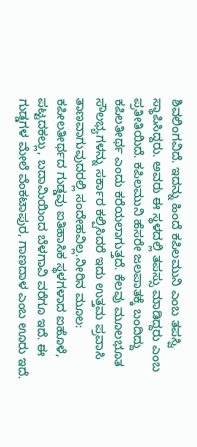ಶಿವಲಿಂಗವಿದೆ. ಇದನ್ನು ಹಿಂದೆ ಕಪಿಲಮುನಿ ಎಂಬ ತಪಸ್ವಿ ಸ್ಥಾಪಿಸಿದ್ದರು. ಅವರು ಈ ಸ್ಥಳದಲ್ಲಿ ತಪಸ್ಸು ಮಾಡಿದ್ದರು ಎಂಬ ಪ್ರತೀತಿಯಿದೆ. ಕಪಿಲಮುನಿ ಹೆಸರೇ ಜಲಪಾತಕ್ಕೆ ಬಂದಿದ್ದು ಕಪಿಲತೀರ್ಥ ಎಂದು ಕರೆಯಲಾಗುತ್ತದೆ. ಕೆಲವು ಮೂಲಭೂತ ಸೌಲಭ್ಯಗಳನ್ನು ಸರ್ಕಾರ ಕಲ್ಪಿಸಿದರೆ ಇದು ಉತ್ತಮ ಪ್ರವಾಸಿ ತಾಣವಾಗುವುದರಲ್ಲಿ ಸಂದೇಹವಿಲ್ಲ.ನೀರಿನ ಮೂಲ: ಕಪೀಲತೀರ್ಥದ ಗುಡ್ಡವು ಐತಿಹಾಸಿಕ ಸ್ಥಳಗಳಾದ ಐಹೊಳೆ, ಪಟ್ಟದಕಲ್ಲು, ಬದಾಮಿಯಿಂದ ಬೆಳಗಾವಿ ವರೆಗೂ ಇದೆ. ಈ ಗುಡ್ಡಗಳ ಮೇಲೆ ವೆಂಕಟಾಪುರ, ಗಾಣದಾಳ ಎಂಬ ಊರು ಇದೆ.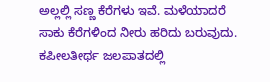ಅಲ್ಲಲ್ಲಿ ಸಣ್ಣ ಕೆರೆಗಳು ಇವೆ. ಮಳೆಯಾದರೆ ಸಾಕು ಕೆರೆಗಳಿಂದ ನೀರು ಹರಿದು ಬರುವುದು. ಕಪೀಲತೀರ್ಥ ಜಲಪಾತದಲ್ಲಿ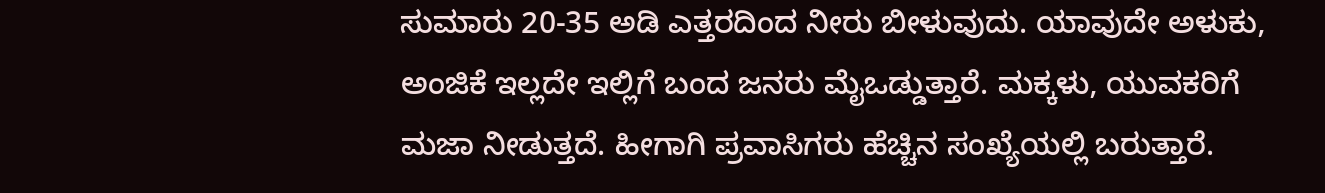ಸುಮಾರು 20-35 ಅಡಿ ಎತ್ತರದಿಂದ ನೀರು ಬೀಳುವುದು. ಯಾವುದೇ ಅಳುಕು, ಅಂಜಿಕೆ ಇಲ್ಲದೇ ಇಲ್ಲಿಗೆ ಬಂದ ಜನರು ಮೈಒಡ್ಡುತ್ತಾರೆ. ಮಕ್ಕಳು, ಯುವಕರಿಗೆ ಮಜಾ ನೀಡುತ್ತದೆ. ಹೀಗಾಗಿ ಪ್ರವಾಸಿಗರು ಹೆಚ್ಚಿನ ಸಂಖ್ಯೆಯಲ್ಲಿ ಬರುತ್ತಾರೆ.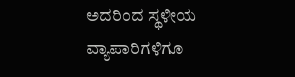ಅದರಿಂದ ಸ್ಥಳೀಯ ವ್ಯಾಪಾರಿಗಳಿಗೂ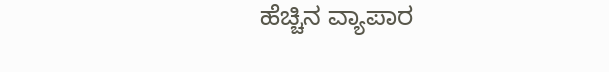ಹೆಚ್ಚಿನ ವ್ಯಾಪಾರ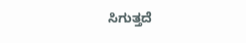ಸಿಗುತ್ತದೆ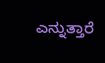ಎನ್ನುತ್ತಾರೆ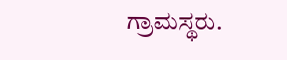ಗ್ರಾಮಸ್ಥರು.